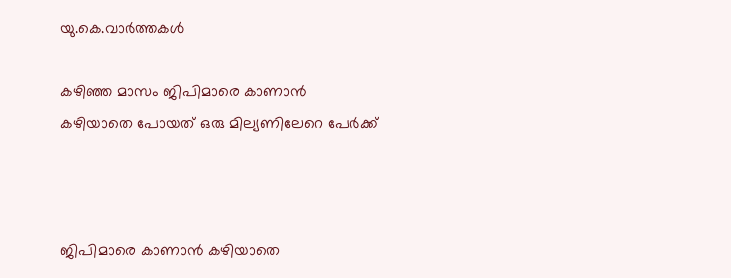യു.കെ.വാര്‍ത്തകള്‍

കഴിഞ്ഞ മാസം ജിപിമാരെ കാണാന്‍ കഴിയാതെ പോയത് ഒരു മില്യണിലേറെ പേര്‍ക്ക്



ജിപിമാരെ കാണാന്‍ കഴിയാതെ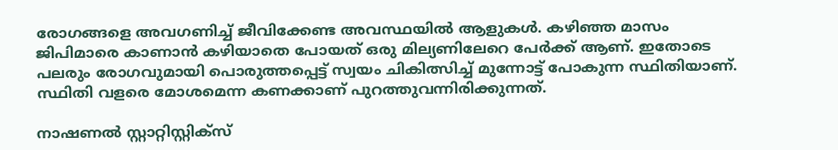രോഗങ്ങളെ അവഗണിച്ച് ജീവിക്കേണ്ട അവസ്ഥയില്‍ ആളുകള്‍. കഴിഞ്ഞ മാസം ജിപിമാരെ കാണാന്‍ കഴിയാതെ പോയത് ഒരു മില്യണിലേറെ പേര്‍ക്ക് ആണ്. ഇതോടെ പലരും രോഗവുമായി പൊരുത്തപ്പെട്ട് സ്വയം ചികിത്സിച്ച് മുന്നോട്ട് പോകുന്ന സ്ഥിതിയാണ്. സ്ഥിതി വളരെ മോശമെന്ന കണക്കാണ് പുറത്തുവന്നിരിക്കുന്നത്.

നാഷണല്‍ സ്റ്റാറ്റിസ്റ്റിക്‌സ്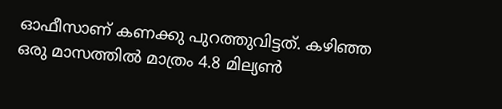ഓഫീസാണ് കണക്കു പുറത്തുവിട്ടത്. കഴിഞ്ഞ ഒരു മാസത്തില്‍ മാത്രം 4.8 മില്യണ്‍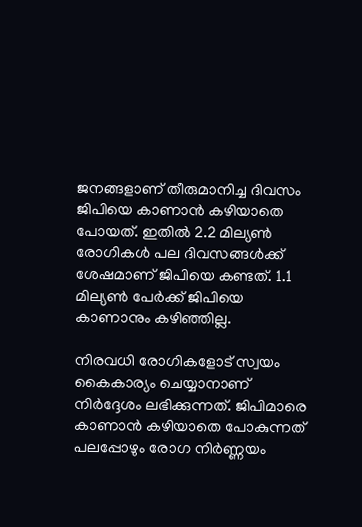ജനങ്ങളാണ് തീരുമാനിച്ച ദിവസം ജിപിയെ കാണാന്‍ കഴിയാതെ പോയത്. ഇതില്‍ 2.2 മില്യണ്‍ രോഗികള്‍ പല ദിവസങ്ങള്‍ക്ക് ശേഷമാണ് ജിപിയെ കണ്ടത്. 1.1 മില്യണ്‍ പേര്‍ക്ക് ജിപിയെ കാണാനും കഴിഞ്ഞില്ല.

നിരവധി രോഗികളോട് സ്വയം കൈകാര്യം ചെയ്യാനാണ് നിര്‍ദ്ദേശം ലഭിക്കുന്നത്. ജിപിമാരെ കാണാന്‍ കഴിയാതെ പോകുന്നത് പലപ്പോഴും രോഗ നിര്‍ണ്ണയം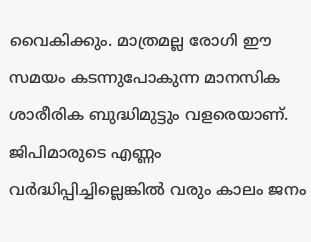വൈകിക്കും. മാത്രമല്ല രോഗി ഈ സമയം കടന്നുപോകുന്ന മാനസിക ശാരീരിക ബുദ്ധിമുട്ടും വളരെയാണ്. ജിപിമാരുടെ എണ്ണം വര്‍ദ്ധിപ്പിച്ചില്ലെങ്കില്‍ വരും കാലം ജനം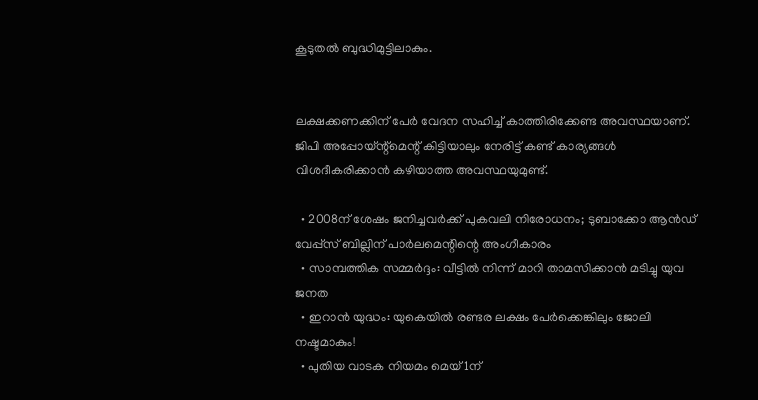കൂടുതല്‍ ബുദ്ധിമുട്ടിലാകും.


ലക്ഷക്കണക്കിന് പേര്‍ വേദന സഹിച്ച് കാത്തിരിക്കേണ്ട അവസ്ഥയാണ്. ജിപി അപ്പോയ്ന്റ്‌മെന്റ് കിട്ടിയാലും നേരിട്ട് കണ്ട് കാര്യങ്ങള്‍ വിശദീകരിക്കാന്‍ കഴിയാത്ത അവസ്ഥയുമുണ്ട്.

  • 2008ന് ശേഷം ജനിച്ചവര്‍ക്ക് പുകവലി നിരോധനം; ടുബാക്കോ ആന്‍ഡ് വേപ്പ്‌സ് ബില്ലിന് പാര്‍ലമെന്റിന്റെ അംഗീകാരം
  • സാമ്പത്തിക സമ്മര്‍ദ്ദം: വീട്ടില്‍ നിന്ന് മാറി താമസിക്കാന്‍ മടിച്ചു യുവ ജനത
  • ഇറാന്‍ യുദ്ധം: യുകെയില്‍ രണ്ടര ലക്ഷം പേര്‍ക്കെങ്കിലും ജോലി നഷ്ടമാകും!
  • പുതിയ വാടക നിയമം മെയ് 1ന്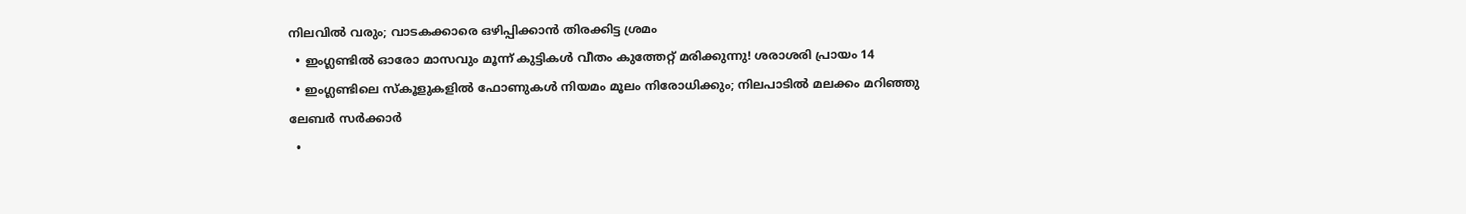നിലവില്‍ വരും; വാടകക്കാരെ ഒഴിപ്പിക്കാന്‍ തിരക്കിട്ട ശ്രമം
  • ഇംഗ്ലണ്ടില്‍ ഓരോ മാസവും മൂന്ന് കുട്ടികള്‍ വീതം കുത്തേറ്റ് മരിക്കുന്നു! ശരാശരി പ്രായം 14
  • ഇംഗ്ലണ്ടിലെ സ്‌കൂളുകളില്‍ ഫോണുകള്‍ നിയമം മൂലം നിരോധിക്കും; നിലപാടില്‍ മലക്കം മറിഞ്ഞു ലേബര്‍ സര്‍ക്കാര്‍
  •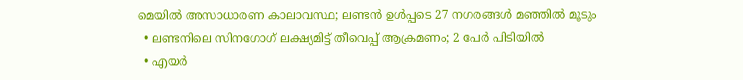മെയില്‍ അസാധാരണ കാലാവസ്ഥ; ലണ്ടന്‍ ഉള്‍പ്പടെ 27 നഗരങ്ങള്‍ മഞ്ഞില്‍ മൂടും
  • ലണ്ടനിലെ സിനഗോഗ്‌ ലക്ഷ്യമിട്ട് തീവെപ്പ് ആക്രമണം; 2 പേര്‍ പിടിയില്‍
  • എയര്‍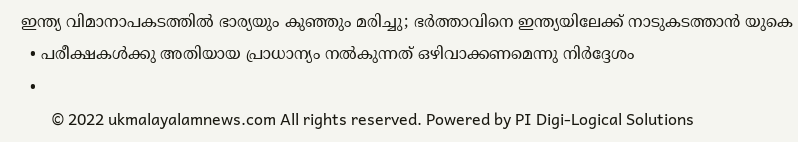ഇന്ത്യ വിമാനാപകടത്തില്‍ ഭാര്യയും കുഞ്ഞും മരിച്ചു; ഭര്‍ത്താവിനെ ഇന്ത്യയിലേക്ക് നാടുകടത്താന്‍ യുകെ
  • പരീക്ഷകള്‍ക്കു അതിയായ പ്രാധാന്യം നല്‍കുന്നത് ഒഴിവാക്കണമെന്നു നിര്‍ദ്ദേശം
  •
        © 2022 ukmalayalamnews.com All rights reserved. Powered by PI Digi-Logical Solutions